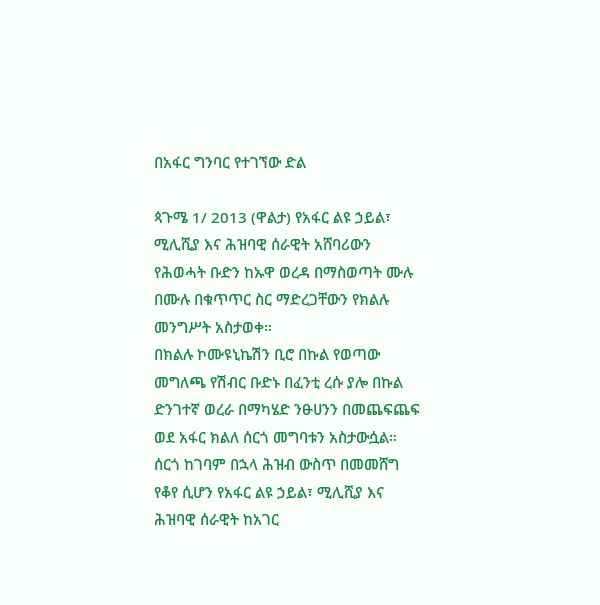በአፋር ግንባር የተገኘው ድል

ጳጉሜ 1/ 2013 (ዋልታ) የአፋር ልዩ ኃይል፣ ሚሊሺያ እና ሕዝባዊ ሰራዊት አሸባሪውን የሕወሓት ቡድን ከኡዋ ወረዳ በማስወጣት ሙሉ በሙሉ በቁጥጥር ስር ማድረጋቸውን የክልሉ መንግሥት አስታወቀ።
በክልሉ ኮሙዩኒኬሽን ቢሮ በኩል የወጣው መግለጫ የሽብር ቡድኑ በፈንቲ ረሱ ያሎ በኩል ድንገተኛ ወረራ በማካሄድ ንፁሀንን በመጨፍጨፍ ወደ አፋር ክልለ ሰርጎ መግባቱን አስታውሷል።
ሰርጎ ከገባም በኋላ ሕዝብ ውስጥ በመመሸግ የቆየ ሲሆን የአፋር ልዩ ኃይል፣ ሚሊሺያ እና ሕዝባዊ ሰራዊት ከአገር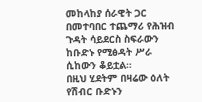መከላከያ ሰራዊት ጋር በመተባበር ተጨማሪ የሕዝብ ጉዳት ሳይደርስ ስፍራውን ከቡድኑ የሚፅዳት ሥራ ሲከውን ቆይቷል።
በዚህ ሂደትም በዛሬው ዕለት የሽብር ቡድኑን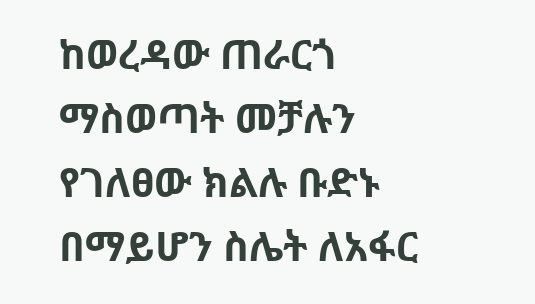ከወረዳው ጠራርጎ ማስወጣት መቻሉን የገለፀው ክልሉ ቡድኑ በማይሆን ስሌት ለአፋር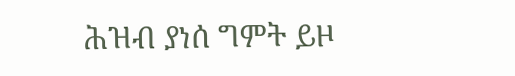ሕዝብ ያነሰ ግምት ይዞ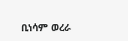ቢነሳም ወረራ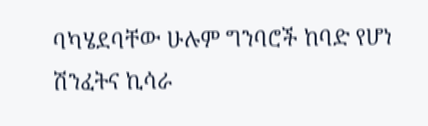ባካሄደባቸው ሁሉም ግንባሮች ከባድ የሆነ ሽንፈትና ኪሳራ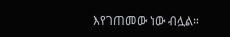እየገጠመው ነው ብሏል።